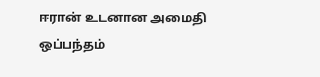ஈரான் உடனான அமைதி ஒப்பந்தம்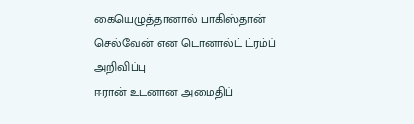கையெழுத்தானால் பாகிஸ்தான் செல்வேன் என டொனால்ட் ட்ரம்ப் அறிவிப்பு
ஈரான் உடனான அமைதிப்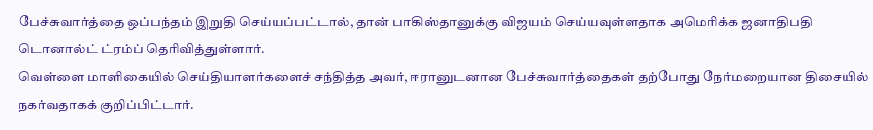பேச்சுவார்த்தை ஒப்பந்தம் இறுதி செய்யப்பட்டால், தான் பாகிஸ்தானுக்கு விஜயம் செய்யவுள்ளதாக அமெரிக்க ஜனாதிபதி டொனால்ட் ட்ரம்ப் தெரிவித்துள்ளார்.
வெள்ளை மாளிகையில் செய்தியாளர்களைச் சந்தித்த அவர், ஈரானுடனான பேச்சுவார்த்தைகள் தற்போது நேர்மறையான திசையில் நகர்வதாகக் குறிப்பிட்டார்.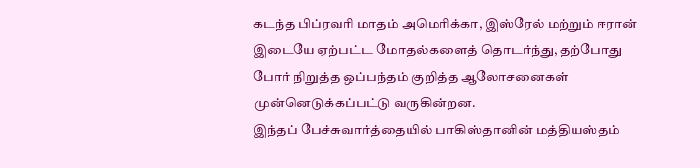கடந்த பிப்ரவரி மாதம் அமெரிக்கா, இஸ்ரேல் மற்றும் ஈரான் இடையே ஏற்பட்ட மோதல்களைத் தொடர்ந்து, தற்போது போர் நிறுத்த ஒப்பந்தம் குறித்த ஆலோசனைகள் முன்னெடுக்கப்பட்டு வருகின்றன.
இந்தப் பேச்சுவார்த்தையில் பாகிஸ்தானின் மத்தியஸ்தம்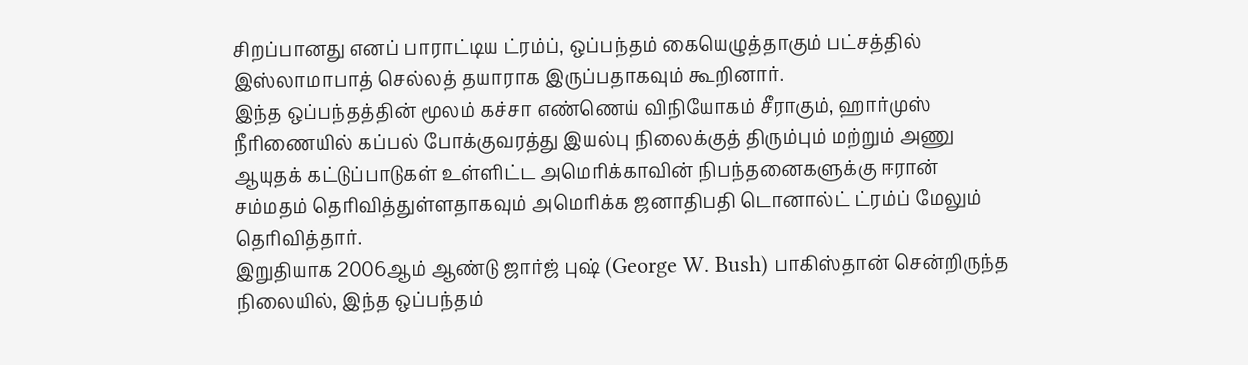சிறப்பானது எனப் பாராட்டிய ட்ரம்ப், ஒப்பந்தம் கையெழுத்தாகும் பட்சத்தில் இஸ்லாமாபாத் செல்லத் தயாராக இருப்பதாகவும் கூறினார்.
இந்த ஒப்பந்தத்தின் மூலம் கச்சா எண்ணெய் விநியோகம் சீராகும், ஹார்முஸ் நீரிணையில் கப்பல் போக்குவரத்து இயல்பு நிலைக்குத் திரும்பும் மற்றும் அணு ஆயுதக் கட்டுப்பாடுகள் உள்ளிட்ட அமெரிக்காவின் நிபந்தனைகளுக்கு ஈரான் சம்மதம் தெரிவித்துள்ளதாகவும் அமெரிக்க ஜனாதிபதி டொனால்ட் ட்ரம்ப் மேலும் தெரிவித்தார்.
இறுதியாக 2006ஆம் ஆண்டு ஜார்ஜ் புஷ் (George W. Bush) பாகிஸ்தான் சென்றிருந்த நிலையில், இந்த ஒப்பந்தம்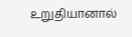உறுதியானால்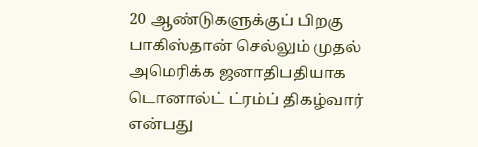20 ஆண்டுகளுக்குப் பிறகு பாகிஸ்தான் செல்லும் முதல் அமெரிக்க ஜனாதிபதியாக டொனால்ட் ட்ரம்ப் திகழ்வார் என்பது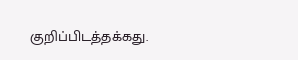குறிப்பிடத்தக்கது.